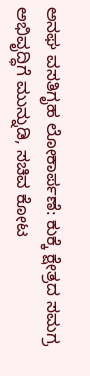ಅನಘ ವಸತಿಗೃಹ ಲೋಕಾರ್ಪಣೆ: ಕುಕ್ಕೆ ಕ್ಷೇತ್ರದ ಸಮಗ್ರ ಅಭಿವೃದ್ಧಿಗೆ ಮುನ್ನುಡಿ, ಸಚಿವ ಕೋಟ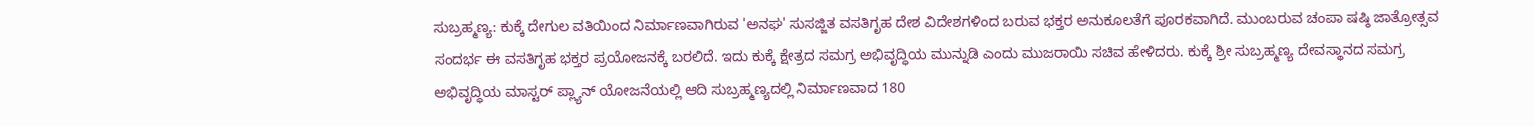ಸುಬ್ರಹ್ಮಣ್ಯ: ಕುಕ್ಕೆ ದೇಗುಲ ವತಿಯಿಂದ ನಿರ್ಮಾಣವಾಗಿರುವ 'ಅನಘ' ಸುಸಜ್ಜಿತ ವಸತಿಗೃಹ ದೇಶ ವಿದೇಶಗಳಿಂದ ಬರುವ ಭಕ್ತರ ಅನುಕೂಲತೆಗೆ ಪೂರಕವಾಗಿದೆ. ಮುಂಬರುವ ಚಂಪಾ ಷಷ್ಠಿ ಜಾತ್ರೋತ್ಸವ ಸಂದರ್ಭ ಈ ವಸತಿಗೃಹ ಭಕ್ತರ ಪ್ರಯೋಜನಕ್ಕೆ ಬರಲಿದೆ. ಇದು ಕುಕ್ಕೆ ಕ್ಷೇತ್ರದ ಸಮಗ್ರ ಅಭಿವೃದ್ಧಿಯ ಮುನ್ನುಡಿ ಎಂದು ಮುಜರಾಯಿ ಸಚಿವ ಹೇಳಿದರು. ಕುಕ್ಕೆ ಶ್ರೀ ಸುಬ್ರಹ್ಮಣ್ಯ ದೇವಸ್ಥಾನದ ಸಮಗ್ರ ಅಭಿವೃದ್ಧಿಯ ಮಾಸ್ಟರ್‌ ಪ್ಲ್ಯಾನ್‌ ಯೋಜನೆಯಲ್ಲಿ ಆದಿ ಸುಬ್ರಹ್ಮಣ್ಯದಲ್ಲಿ ನಿರ್ಮಾಣವಾದ 180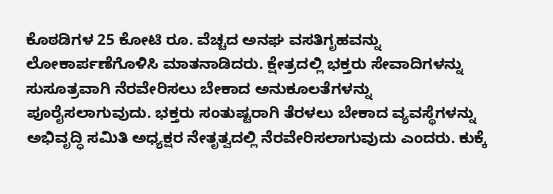ಕೊಠಡಿಗಳ 25 ಕೋಟಿ ರೂ. ವೆಚ್ಚದ ಅನಘ ವಸತಿಗೃಹವನ್ನು ಲೋಕಾರ್ಪಣೆಗೊಳಿಸಿ ಮಾತನಾಡಿದರು. ಕ್ಷೇತ್ರದಲ್ಲಿ ಭಕ್ತರು ಸೇವಾದಿಗಳನ್ನು ಸುಸೂತ್ರವಾಗಿ ನೆರವೇರಿಸಲು ಬೇಕಾದ ಅನುಕೂಲತೆಗಳನ್ನು ಪೂರೈಸಲಾಗುವುದು. ಭಕ್ತರು ಸಂತುಷ್ಟರಾಗಿ ತೆರಳಲು ಬೇಕಾದ ವ್ಯವಸ್ಥೆಗಳನ್ನು ಅಭಿವೃದ್ಧಿ ಸಮಿತಿ ಅಧ್ಯಕ್ಷರ ನೇತೃತ್ವದಲ್ಲಿ ನೆರವೇರಿಸಲಾಗುವುದು ಎಂದರು. ಕುಕ್ಕೆ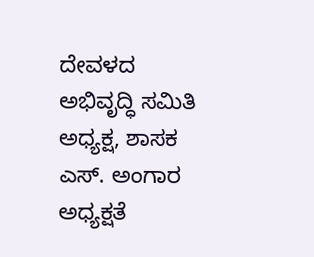ದೇವಳದ ಅಭಿವೃದ್ಧಿ ಸಮಿತಿ ಅಧ್ಯಕ್ಷ, ಶಾಸಕ ಎಸ್‌. ಅಂಗಾರ ಅಧ್ಯಕ್ಷತೆ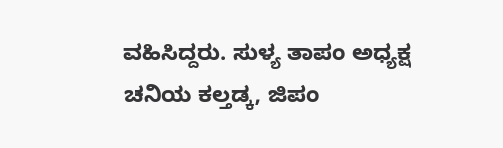ವಹಿಸಿದ್ದರು. ಸುಳ್ಯ ತಾಪಂ ಅಧ್ಯಕ್ಷ ಚನಿಯ ಕಲ್ತಡ್ಕ, ಜಿಪಂ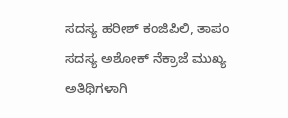ಸದಸ್ಯ ಹರೀಶ್‌ ಕಂಜಿಪಿಲಿ, ತಾಪಂ ಸದಸ್ಯ ಅಶೋಕ್‌ ನೆಕ್ರಾಜೆ ಮುಖ್ಯ ಅತಿಥಿಗಳಾಗಿ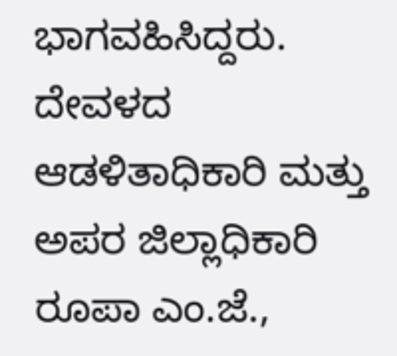ಭಾಗವಹಿಸಿದ್ದರು. ದೇವಳದ ಆಡಳಿತಾಧಿಕಾರಿ ಮತ್ತು ಅಪರ ಜಿಲ್ಲಾಧಿಕಾರಿ ರೂಪಾ ಎಂ.ಜೆ.,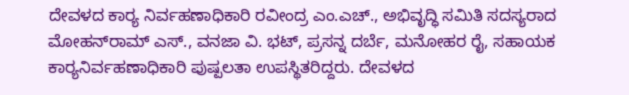ದೇವಳದ ಕಾರ‍್ಯ ನಿರ್ವಹಣಾಧಿಕಾರಿ ರವೀಂದ್ರ ಎಂ.ಎಚ್‌., ಅಭಿವೃದ್ಧಿ ಸಮಿತಿ ಸದಸ್ಯರಾದ ಮೋಹನ್‌ರಾಮ್‌ ಎಸ್‌., ವನಜಾ ವಿ. ಭಟ್‌, ಪ್ರಸನ್ನ ದರ್ಬೆ, ಮನೋಹರ ರೈ, ಸಹಾಯಕ ಕಾರ‍್ಯನಿರ್ವಹಣಾಧಿಕಾರಿ ಪುಷ್ಪಲತಾ ಉಪಸ್ಥಿತರಿದ್ದರು. ದೇವಳದ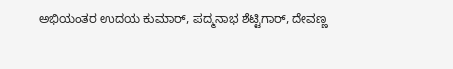ಅಭಿಯಂತರ ಉದಯ ಕುಮಾರ್‌, ಪದ್ಮನಾಭ ಶೆಟ್ಟಿಗಾರ್‌, ದೇವಣ್ಣ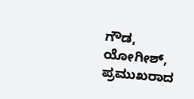ಗೌಡ, ಯೋಗೀಶ್‌, ಪ್ರಮುಖರಾದ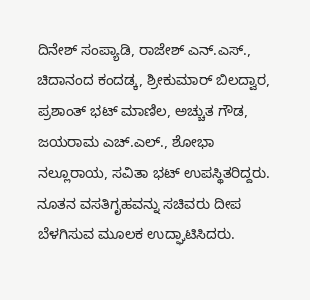ದಿನೇಶ್‌ ಸಂಪ್ಯಾಡಿ, ರಾಜೇಶ್‌ ಎನ್‌.ಎಸ್‌., ಚಿದಾನಂದ ಕಂದಡ್ಕ, ಶ್ರೀಕುಮಾರ್‌ ಬಿಲದ್ವಾರ, ಪ್ರಶಾಂತ್‌ ಭಟ್‌ ಮಾಣಿಲ, ಅಚ್ಚುತ ಗೌಡ, ಜಯರಾಮ ಎಚ್‌.ಎಲ್‌., ಶೋಭಾ ನಲ್ಲೂರಾಯ, ಸವಿತಾ ಭಟ್‌ ಉಪಸ್ಥಿತರಿದ್ದರು. ನೂತನ ವಸತಿಗೃಹವನ್ನು ಸಚಿವರು ದೀಪ ಬೆಳಗಿಸುವ ಮೂಲಕ ಉದ್ಘಾಟಿಸಿದರು.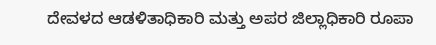ದೇವಳದ ಆಡಳಿತಾಧಿಕಾರಿ ಮತ್ತು ಅಪರ ಜಿಲ್ಲಾಧಿಕಾರಿ ರೂಪಾ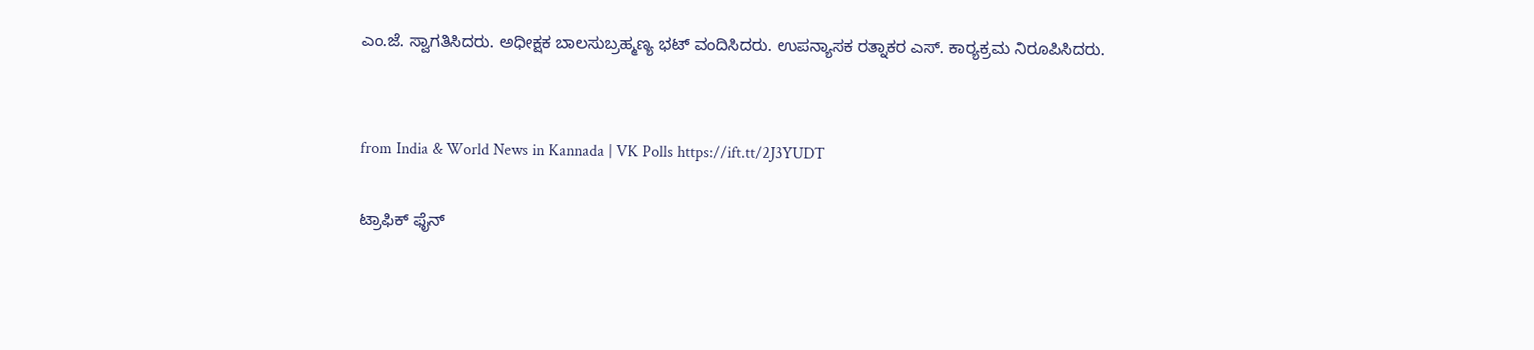ಎಂ.ಜೆ. ಸ್ವಾಗತಿಸಿದರು. ಅಧೀಕ್ಷಕ ಬಾಲಸುಬ್ರಹ್ಮಣ್ಯ ಭಟ್‌ ವಂದಿಸಿದರು. ಉಪನ್ಯಾಸಕ ರತ್ನಾಕರ ಎಸ್‌. ಕಾರ‍್ಯಕ್ರಮ ನಿರೂಪಿಸಿದರು.


from India & World News in Kannada | VK Polls https://ift.tt/2J3YUDT

ಟ್ರಾಫಿಕ್‌ ಫೈನ್‌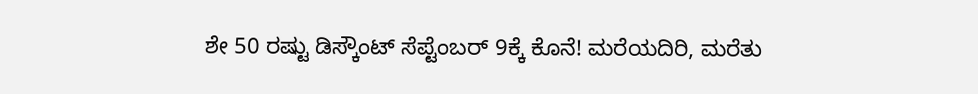ಶೇ 50 ರಷ್ಟು ಡಿಸ್ಕೌಂಟ್‌ ಸೆಪ್ಟೆಂಬರ್‌ 9ಕ್ಕೆ ಕೊನೆ! ಮರೆಯದಿರಿ, ಮರೆತು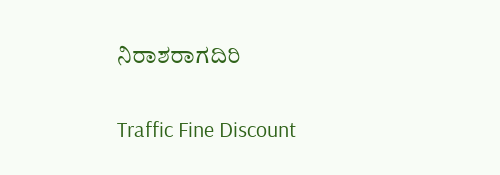ನಿರಾಶರಾಗದಿರಿ

Traffic Fine Discount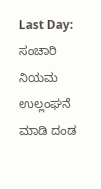Last Day: ಸಂಚಾರಿ ನಿಯಮ ಉಲ್ಲಂಘನೆ ಮಾಡಿ ದಂಡ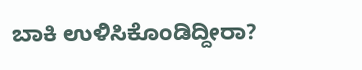ಬಾಕಿ ಉಳಿಸಿಕೊಂಡಿದ್ದೀರಾ?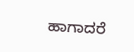ಹಾಗಾದರೆ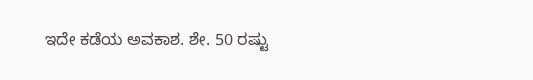ಇದೇ ಕಡೆಯ ಅವಕಾಶ. ಶೇ. 50 ರಷ್ಟು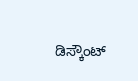ಡಿಸ್ಕೌಂಟ್‌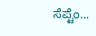ಸೆಪ್ಟೆಂ...